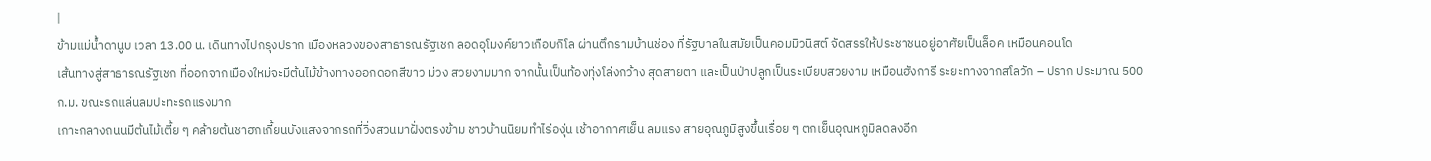|
ข้ามแม่น้ำดานูบ เวลา 13.00 น. เดินทางไปกรุงปราก เมืองหลวงของสาธารณรัฐเชก ลอดอุโมงค์ยาวเกือบกิโล ผ่านตึกรามบ้านช่อง ที่รัฐบาลในสมัยเป็นคอมมิวนิสต์ จัดสรรให้ประชาชนอยู่อาศัยเป็นล็อค เหมือนคอนโด
เส้นทางสู่สาธารณรัฐเชก ที่ออกจากเมืองใหม่จะมีต้นไม้ข้างทางออกดอกสีขาว ม่วง สวยงามมาก จากนั้นเป็นท้องทุ่งโล่งกว้าง สุดสายตา และเป็นป่าปลูกเป็นระเบียบสวยงาม เหมือนฮังการี ระยะทางจากสโลวัก – ปราก ประมาณ 500 ก.ม. ขณะรถแล่นลมปะทะรถแรงมาก
เกาะกลางถนนมีต้นไม้เตี้ย ๆ คล้ายต้นชาฮกเกี้ยนบังแสงจากรถที่วิ่งสวนมาฝั่งตรงข้าม ชาวบ้านนิยมทำไร่องุ่น เช้าอากาศเย็น ลมแรง สายอุณภูมิสูงขึ้นเรื่อย ๆ ตกเย็นอุณหภูมิลดลงอีก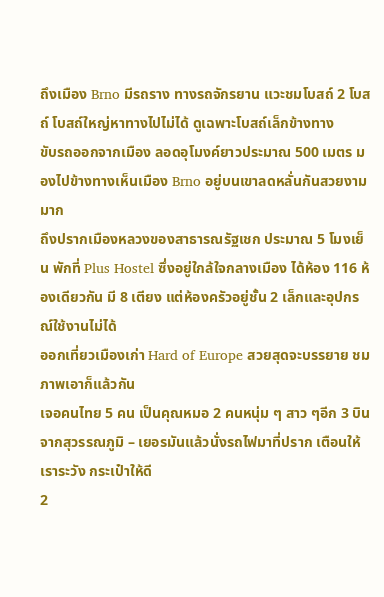ถึงเมือง Brno มีรถราง ทางรถจักรยาน แวะชมโบสถ์ 2 โบสถ์ โบสถ์ใหญ่หาทางไปไม่ได้ ดูเฉพาะโบสถ์เล็กข้างทาง
ขับรถออกจากเมือง ลอดอุโมงค์ยาวประมาณ 500 เมตร มองไปข้างทางเห็นเมือง Brno อยู่บนเขาลดหลั่นกันสวยงามมาก
ถึงปรากเมืองหลวงของสาธารณรัฐเชก ประมาณ 5 โมงเย็น พักที่ Plus Hostel ซึ่งอยู่ใกล้ใจกลางเมือง ได้ห้อง 116 ห้องเดียวกัน มี 8 เตียง แต่ห้องครัวอยู่ชั้น 2 เล็กและอุปกรณ์ใช้งานไม่ได้
ออกเที่ยวเมืองเก่า Hard of Europe สวยสุดจะบรรยาย ชมภาพเอาก็แล้วกัน
เจอคนไทย 5 คน เป็นคุณหมอ 2 คนหนุ่ม ๆ สาว ๆอีก 3 บินจากสุวรรณภูมิ – เยอรมันแล้วนั่งรถไฟมาที่ปราก เตือนให้เราระวัง กระเป๋าให้ดี
2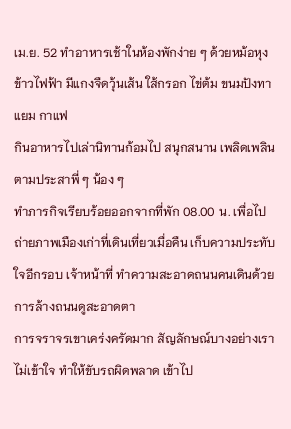เม.ย. 52 ทำอาหารเช้าในห้องพักง่าย ๆ ด้วยหม้อหุงข้าวไฟฟ้า มีแกงจืดวุ้นเส้น ใส้กรอก ไข่ต้ม ขนมปังทาแยม กาแฟ
กินอาหารไปเล่านิทานก้อมไป สนุกสนาน เพลิดเพลินตามประสาพี่ ๆ น้อง ๆ
ทำภารกิจเรียบร้อยออกจากที่พัก 08.00 น. เพื่อไปถ่ายภาพเมืองเก่าที่เดินเที่ยวเมื่อคืน เก็บความประทับใจอีกรอบ เจ้าหน้าที่ ทำความสะอาดถนนคนเดินด้วยการล้างถนนดูสะอาดตา
การจราจรเขาเคร่งครัดมาก สัญลักษณ์บางอย่างเราไม่เข้าใจ ทำให้ขับรถผิดพลาด เข้าไป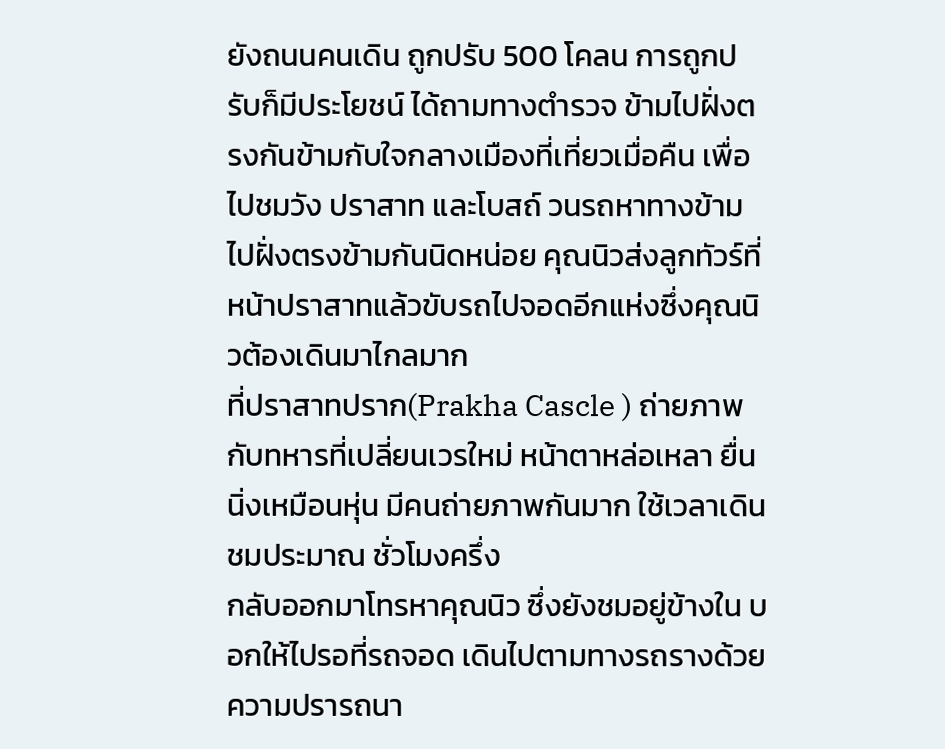ยังถนนคนเดิน ถูกปรับ 500 โคลน การถูกปรับก็มีประโยชน์ ได้ถามทางตำรวจ ข้ามไปฝั่งตรงกันข้ามกับใจกลางเมืองที่เที่ยวเมื่อคืน เพื่อไปชมวัง ปราสาท และโบสถ์ วนรถหาทางข้ามไปฝั่งตรงข้ามกันนิดหน่อย คุณนิวส่งลูกทัวร์ที่หน้าปราสาทแล้วขับรถไปจอดอีกแห่งซึ่งคุณนิวต้องเดินมาไกลมาก
ที่ปราสาทปราก(Prakha Cascle ) ถ่ายภาพกับทหารที่เปลี่ยนเวรใหม่ หน้าตาหล่อเหลา ยื่นนิ่งเหมือนหุ่น มีคนถ่ายภาพกันมาก ใช้เวลาเดินชมประมาณ ชั่วโมงครึ่ง
กลับออกมาโทรหาคุณนิว ซึ่งยังชมอยู่ข้างใน บอกให้ไปรอที่รถจอด เดินไปตามทางรถรางด้วยความปรารถนา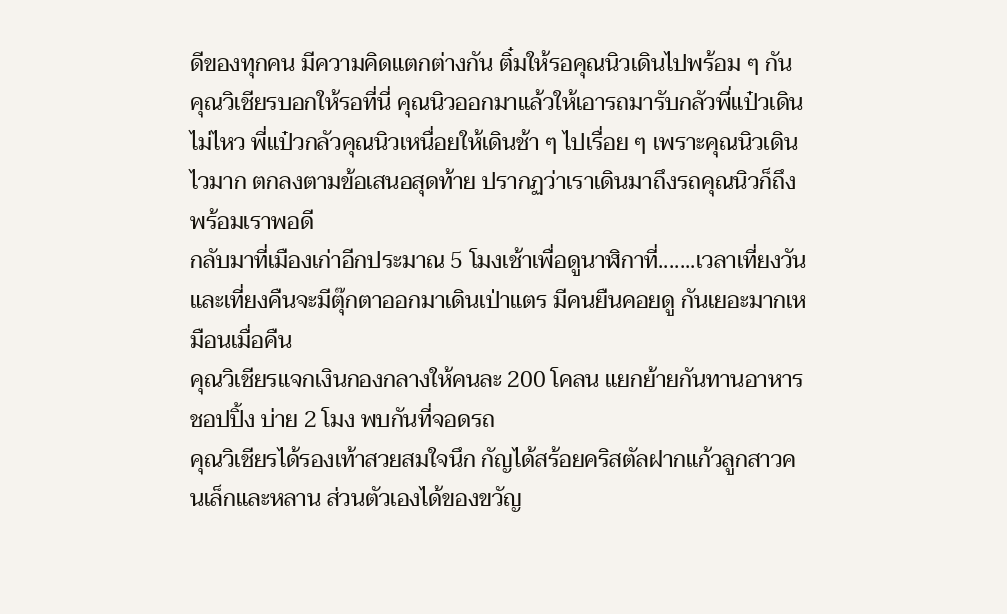ดีของทุกคน มีความคิดแตกต่างกัน ติ๋มให้รอคุณนิวเดินไปพร้อม ๆ กัน คุณวิเชียรบอกให้รอที่นี่ คุณนิวออกมาแล้วให้เอารถมารับกลัวพี่แป๋วเดินไม่ไหว พี่แป๋วกลัวคุณนิวเหนื่อยให้เดินช้า ๆ ไปเรื่อย ๆ เพราะคุณนิวเดินไวมาก ตกลงตามข้อเสนอสุดท้าย ปรากฏว่าเราเดินมาถึงรถคุณนิวก็ถึง พร้อมเราพอดี
กลับมาที่เมืองเก่าอีกประมาณ 5 โมงเช้าเพื่อดูนาฬิกาที่.......เวลาเที่ยงวันและเที่ยงคืนจะมีตุ๊กตาออกมาเดินเป่าแตร มีคนยืนคอยดู กันเยอะมากเหมือนเมื่อคืน
คุณวิเชียรแจกเงินกองกลางให้คนละ 200 โคลน แยกย้ายกันทานอาหาร ชอปปิ้ง บ่าย 2 โมง พบกันที่จอดรถ
คุณวิเชียรได้รองเท้าสวยสมใจนึก กัญได้สร้อยคริสตัลฝากแก้วลูกสาวคนเล็กและหลาน ส่วนตัวเองได้ของขวัญ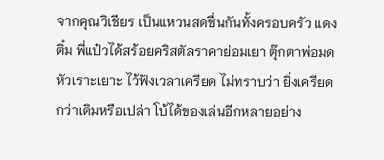จากคุณวิเชียร เป็นแหวนสดชื่นกันทั้งครอบครัว แดง ติ๋ม พี่แป๋วได้สร้อยคริสตัลราคาย่อมเยา ตุ๊กตาพ่อมดหัวเราะเยาะ ไว้ฟังเวลาเครียด ไม่ทราบว่า ยิ่งเครียดกว่าเดิมหรือเปล่า โบ้ได้ของเล่นอีกหลายอย่าง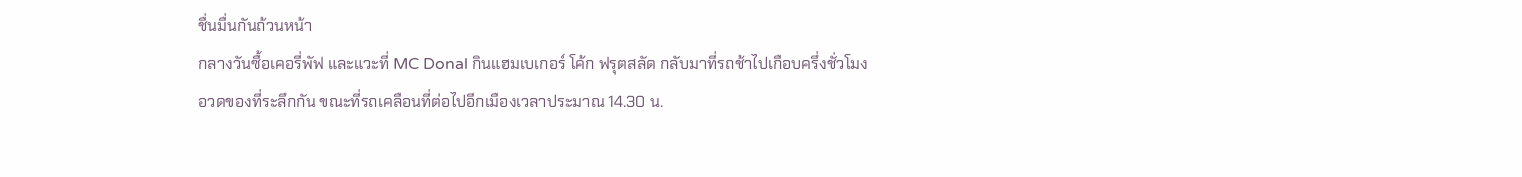ชื่นมื่นกันถ้วนหน้า
กลางวันซื้อเคอรี่พัฟ และแวะที่ MC Donal กินแฮมเบเกอร์ โค้ก ฟรุตสลัด กลับมาที่รถช้าไปเกือบครึ่งชั่วโมง
อวดของที่ระลึกกัน ขณะที่รถเคลือนที่ต่อไปอีกเมืองเวลาประมาณ 14.30 น.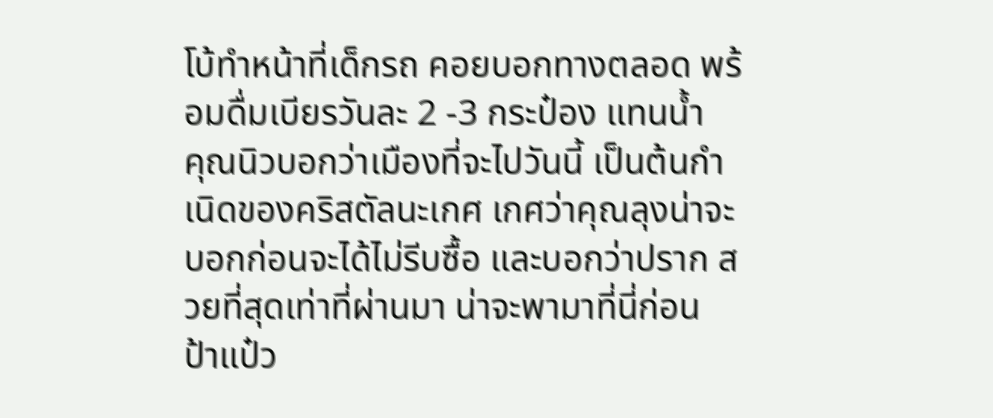โบ้ทำหน้าที่เด็กรถ คอยบอกทางตลอด พร้อมดื่มเบียรวันละ 2 -3 กระป๋อง แทนน้ำ
คุณนิวบอกว่าเมืองที่จะไปวันนี้ เป็นต้นกำเนิดของคริสตัลนะเกศ เกศว่าคุณลุงน่าจะบอกก่อนจะได้ไม่รีบซื้อ และบอกว่าปราก สวยที่สุดเท่าที่ผ่านมา น่าจะพามาที่นี่ก่อน ป้าแป๋ว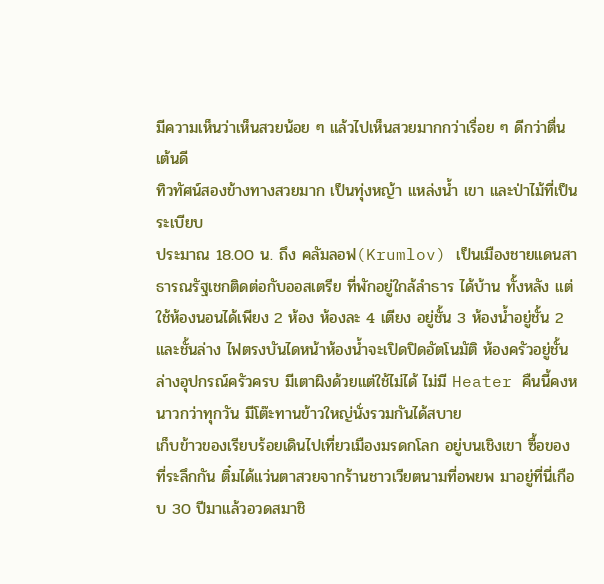มีความเห็นว่าเห็นสวยน้อย ๆ แล้วไปเห็นสวยมากกว่าเรื่อย ๆ ดีกว่าตื่นเต้นดี
ทิวทัศน์สองข้างทางสวยมาก เป็นทุ่งหญ้า แหล่งน้ำ เขา และป่าไม้ที่เป็นระเบียบ
ประมาณ 18.00 น. ถึง คลัมลอฟ(Krumlov) เป็นเมืองชายแดนสาธารณรัฐเชกติดต่อกับออสเตรีย ที่พักอยู่ใกล้ลำธาร ได้บ้าน ทั้งหลัง แต่ใช้ห้องนอนได้เพียง 2 ห้อง ห้องละ 4 เตียง อยู่ชั้น 3 ห้องน้ำอยู่ชั้น 2 และชั้นล่าง ไฟตรงบันไดหน้าห้องน้ำจะเปิดปิดอัตโนมัติ ห้องครัวอยู่ชั้นล่างอุปกรณ์ครัวครบ มีเตาผิงด้วยแต่ใช้ไม่ได้ ไม่มี Heater คืนนี้คงหนาวกว่าทุกวัน มีโต๊ะทานข้าวใหญ่นั่งรวมกันได้สบาย
เก็บข้าวของเรียบร้อยเดินไปเที่ยวเมืองมรดกโลก อยู่บนเชิงเขา ซื้อของที่ระลึกกัน ติ๋มได้แว่นตาสวยจากร้านชาวเวียตนามที่อพยพ มาอยู่ที่นี่เกือบ 30 ปีมาแล้วอวดสมาชิ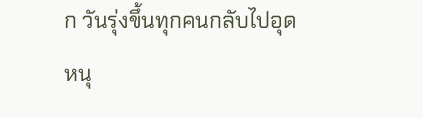ก วันรุ่งขึ้นทุกคนกลับไปอุดหนุ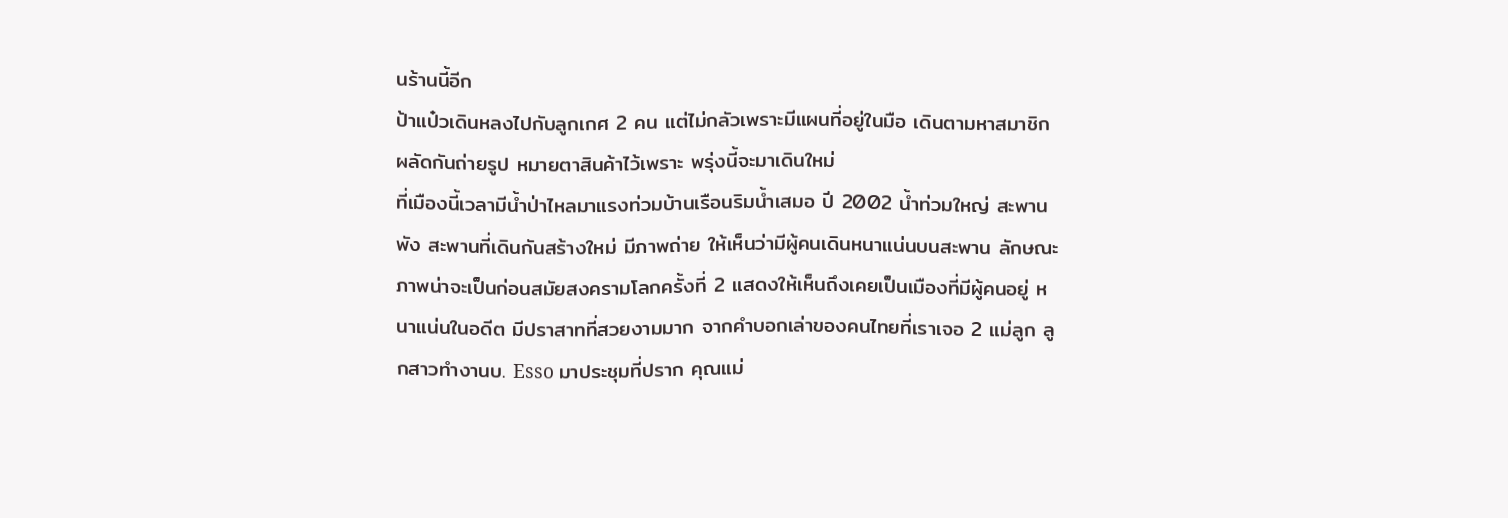นร้านนี้อีก
ป้าแป๋วเดินหลงไปกับลูกเกศ 2 คน แต่ไม่กลัวเพราะมีแผนที่อยู่ในมือ เดินตามหาสมาชิก ผลัดกันถ่ายรูป หมายตาสินค้าไว้เพราะ พรุ่งนี้จะมาเดินใหม่
ที่เมืองนี้เวลามีน้ำป่าไหลมาแรงท่วมบ้านเรือนริมน้ำเสมอ ปี 2002 น้ำท่วมใหญ่ สะพานพัง สะพานที่เดินกันสร้างใหม่ มีภาพถ่าย ให้เห็นว่ามีผู้คนเดินหนาแน่นบนสะพาน ลักษณะภาพน่าจะเป็นก่อนสมัยสงครามโลกครั้งที่ 2 แสดงให้เห็นถึงเคยเป็นเมืองที่มีผู้คนอยู่ หนาแน่นในอดีต มีปราสาทที่สวยงามมาก จากคำบอกเล่าของคนไทยที่เราเจอ 2 แม่ลูก ลูกสาวทำงานบ. Esso มาประชุมที่ปราก คุณแม่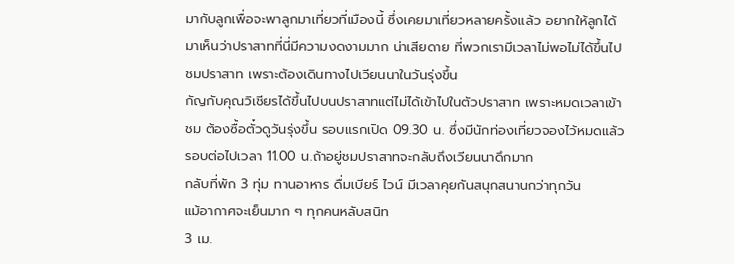มากับลูกเพื่อจะพาลูกมาเที่ยวที่เมืองนี้ ซึ่งเคยมาเที่ยวหลายครั้งแล้ว อยากให้ลูกได้มาเห็นว่าปราสาทที่นี่มีความงดงามมาก น่าเสียดาย ที่พวกเรามีเวลาไม่พอไม่ได้ขึ้นไปชมปราสาท เพราะต้องเดินทางไปเวียนนาในวันรุ่งขึ้น
กัญกับคุณวิเชียรได้ขึ้นไปบนปราสาทแต่ไม่ได้เข้าไปในตัวปราสาท เพราะหมดเวลาเข้าชม ต้องซื้อตั๋วดูวันรุ่งขึ้น รอบแรกเปิด 09.30 น. ซึ่งมีนักท่องเที่ยวจองไว้หมดแล้ว รอบต่อไปเวลา 11.00 น.ถ้าอยู่ชมปราสาทจะกลับถึงเวียนนาดึกมาก
กลับที่พัก 3 ทุ่ม ทานอาหาร ดื่มเบียร์ ไวน์ มีเวลาคุยกันสนุกสนานกว่าทุกวัน
แม้อากาศจะเย็นมาก ๆ ทุกคนหลับสนิท
3 เม.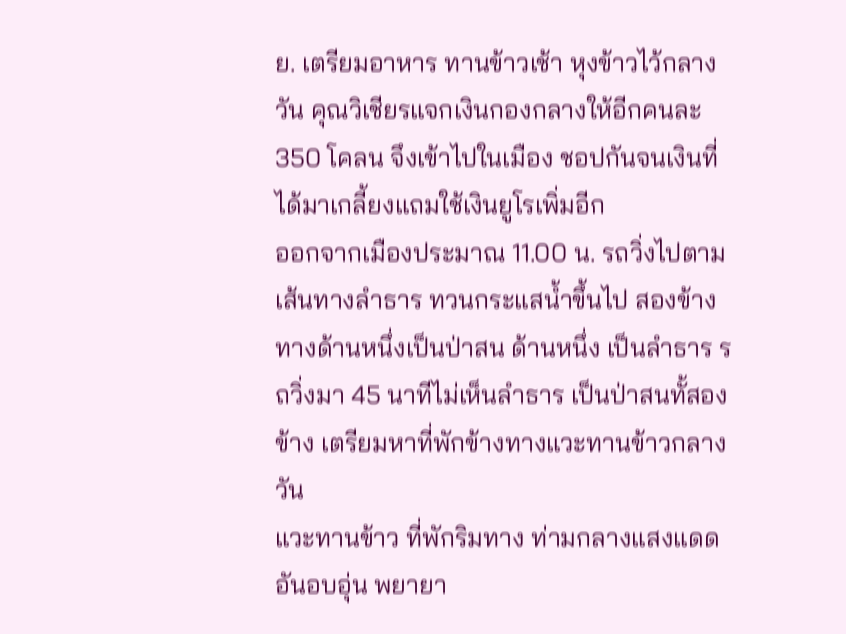ย. เตรียมอาหาร ทานข้าวเช้า หุงข้าวไว้กลางวัน คุณวิเชียรแจกเงินกองกลางให้อีกคนละ 350 โคลน จึงเข้าไปในเมือง ชอปกันจนเงินที่ได้มาเกลี้ยงแถมใช้เงินยูโรเพิ่มอีก
ออกจากเมืองประมาณ 11.00 น. รถวิ่งไปตามเส้นทางลำธาร ทวนกระแสน้ำขึ้นไป สองข้างทางด้านหนึ่งเป็นป่าสน ด้านหนึ่ง เป็นลำธาร รถวิ่งมา 45 นาทีไม่เห็นลำธาร เป็นป่าสนทั้สองข้าง เตรียมหาที่พักข้างทางแวะทานข้าวกลางวัน
แวะทานข้าว ที่พักริมทาง ท่ามกลางแสงแดดอันอบอุ่น พยายา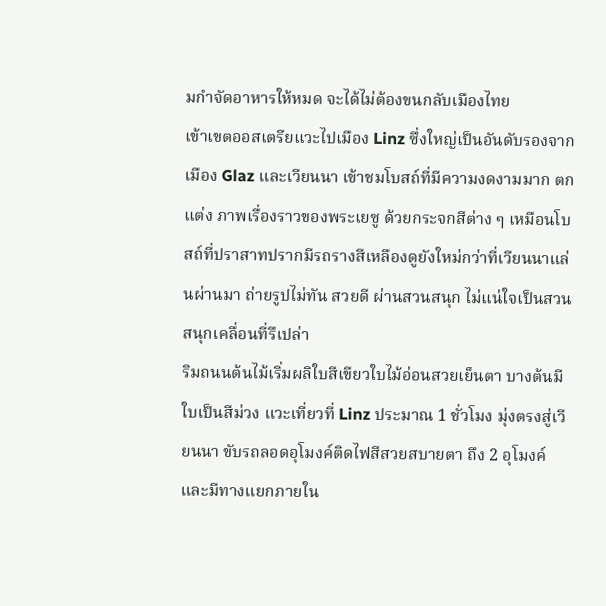มกำจัดอาหารให้หมด จะได้ไม่ต้องขนกลับเมืองไทย
เข้าเขตออสเตรียแวะไปเมือง Linz ซึ่งใหญ่เป็นอันดับรองจากเมือง Glaz และเวียนนา เข้าชมโบสถ์ที่มีความงดงามมาก ตกแต่ง ภาพเรื่องราวของพระเยซู ด้วยกระจกสีต่าง ๆ เหมือนโบสถ์ที่ปราสาทปรากมีรถรางสีเหลืองดูยังใหม่กว่าที่เวียนนาแล่นผ่านมา ถ่ายรูปไม่ทัน สวยดี ผ่านสวนสนุก ไม่แน่ใจเป็นสวนสนุกเคลื่อนที่รึเปล่า
ริมถนนต้นไม้เริ่มผลิใบสีเขียวใบไม้อ่อนสวยเย็นตา บางต้นมีใบเป็นสีม่วง แวะเที่ยวที่ Linz ประมาณ 1 ชั่วโมง มุ่งตรงสู่เวียนนา ขับรถลอดอุโมงค์ติดไฟสีสวยสบายตา ถึง 2 อุโมงค์และมีทางแยกภายใน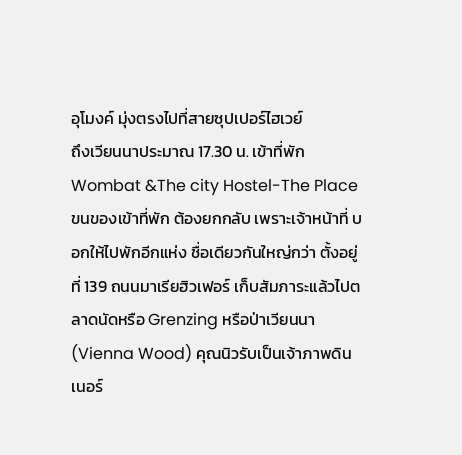อุโมงค์ มุ่งตรงไปที่สายซุปเปอร์ไฮเวย์
ถึงเวียนนาประมาณ 17.30 น. เข้าที่พัก Wombat &The city Hostel-The Place ขนของเข้าที่พัก ต้องยกกลับ เพราะเจ้าหน้าที่ บอกให้ไปพักอีกแห่ง ชื่อเดียวกันใหญ่กว่า ตั้งอยู่ที่ 139 ถนนมาเรียฮิวเฟอร์ เก็บสัมภาระแล้วไปตลาดนัดหรือ Grenzing หรือป่าเวียนนา (Vienna Wood) คุณนิวรับเป็นเจ้าภาพดินเนอร์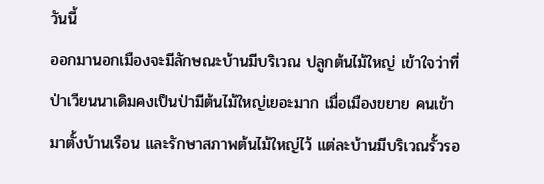วันนี้
ออกมานอกเมืองจะมีลักษณะบ้านมีบริเวณ ปลูกต้นไม้ใหญ่ เข้าใจว่าที่ป่าเวียนนาเดิมคงเป็นป่ามีต้นไม้ใหญ่เยอะมาก เมื่อเมืองขยาย คนเข้ามาตั้งบ้านเรือน และรักษาสภาพต้นไม้ใหญ่ไว้ แต่ละบ้านมีบริเวณรั้วรอ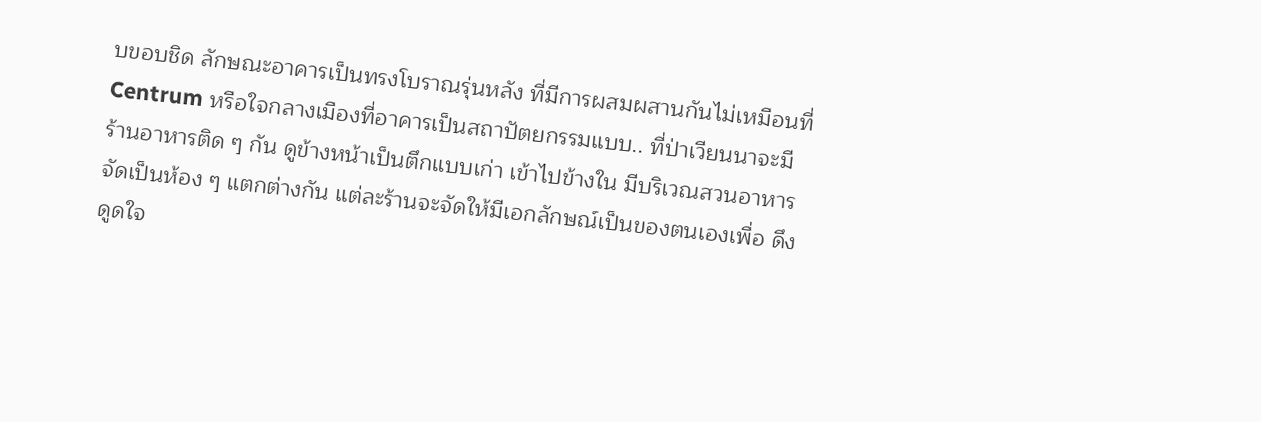บขอบชิด ลักษณะอาคารเป็นทรงโบราณรุ่นหลัง ที่มีการผสมผสานกันไม่เหมือนที่ Centrum หรือใจกลางเมืองที่อาคารเป็นสถาปัตยกรรมแบบ.. ที่ป่าเวียนนาจะมีร้านอาหารติด ๆ กัน ดูข้างหน้าเป็นตึกแบบเก่า เข้าไปข้างใน มีบริเวณสวนอาหาร จัดเป็นห้อง ๆ แตกต่างกัน แต่ละร้านจะจัดให้มีเอกลักษณ์เป็นของตนเองเพื่อ ดึงดูดใจ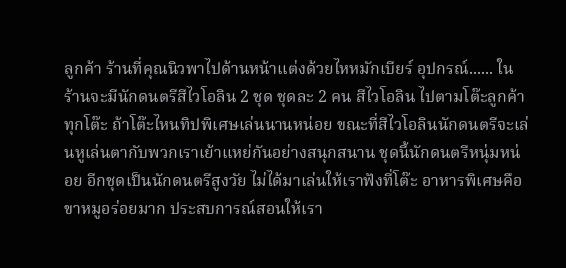ลูกค้า ร้านที่คุณนิวพาไปด้านหน้าแต่งด้วยไหหมักเบียร์ อุปกรณ์...... ในร้านจะมีนักดนตรีสีไวโอลิน 2 ชุด ชุดละ 2 คน สีไวโอลิน ไปตามโต๊ะลูกค้าทุกโต๊ะ ถ้าโต๊ะไหนทิปพิเศษเล่นนานหน่อย ขณะที่สีไวโอลินนักดนตรีจะเล่นหูเล่นตากับพวกเราเย้าแหย่กันอย่างสนุกสนาน ชุดนี้นักดนตรีหนุ่มหน่อย อีกชุดเป็นนักดนตรีสูงวัย ไม่ได้มาเล่นให้เราฟังที่โต๊ะ อาหารพิเศษคือขาหมูอร่อยมาก ประสบการณ์สอนให้เรา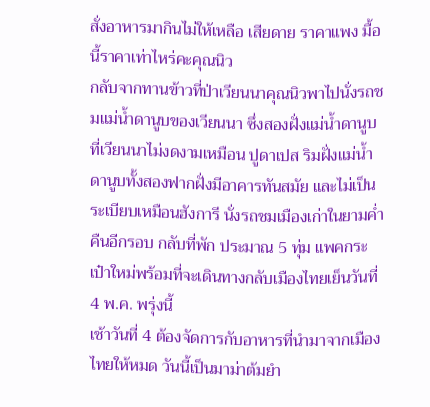สั่งอาหารมากินไม่ให้เหลือ เสียดาย ราคาแพง มื้อนี้ราคาเท่าไหร่คะคุณนิว
กลับจากทานข้าวที่ป่าเวียนนาคุณนิวพาไปนั่งรถชมแม่น้ำดานูบของเวียนนา ซึ่งสองฝั่งแม่น้ำดานูบที่เวียนนาไม่งดงามเหมือน ปูดาเปส ริมฝั่งแม่น้ำดานูบทั้งสองฟากฝั่งมีอาคารทันสมัย และไม่เป็นระเบียบเหมือนฮังการี นั่งรถชมเมืองเก่าในยามค่ำคืนอีกรอบ กลับที่พัก ประมาณ 5 ทุ่ม แพคกระเป๋าใหม่พร้อมที่จะเดินทางกลับเมืองไทยเย็นวันที่ 4 พ.ค. พรุ่งนี้
เช้าวันที่ 4 ต้องจัดการกับอาหารที่นำมาจากเมืองไทยให้หมด วันนี้เป็นมาม่าต้มยำ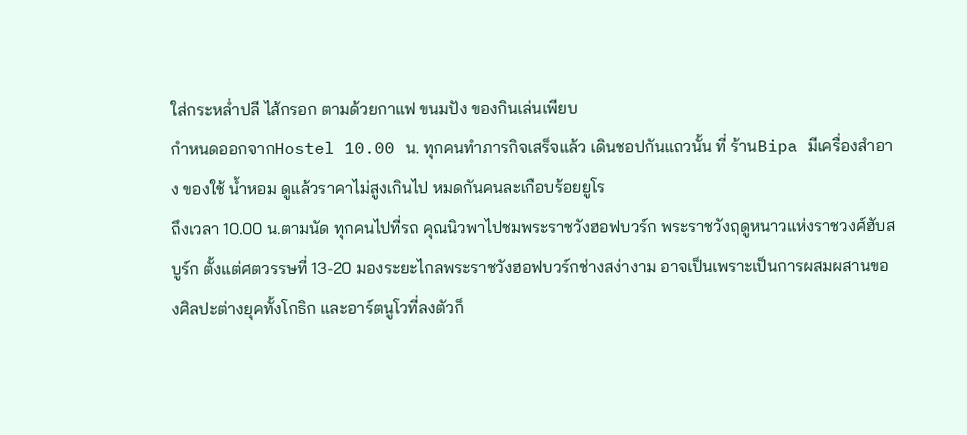ใส่กระหล่ำปลี ไส้กรอก ตามด้วยกาแฟ ขนมปัง ของกินเล่นเพียบ
กำหนดออกจากHostel 10.00 น. ทุกคนทำภารกิจเสร็จแล้ว เดินชอปกันแถวนั้น ที่ ร้านBipa มีเครื่องสำอาง ของใช้ น้ำหอม ดูแล้วราคาไม่สูงเกินไป หมดกันคนละเกือบร้อยยูโร
ถึงเวลา 10.00 น.ตามนัด ทุกคนไปที่รถ คุณนิวพาไปชมพระราชวังฮอฟบวร์ก พระราชวังฤดูหนาวแห่งราชวงศ์ฮับสบูร์ก ตั้งแต่ศตวรรษที่ 13-20 มองระยะไกลพระราชวังฮอฟบวร์กช่างสง่างาม อาจเป็นเพราะเป็นการผสมผสานของศิลปะต่างยุคทั้งโกธิก และอาร์ตนูโวที่ลงตัวก็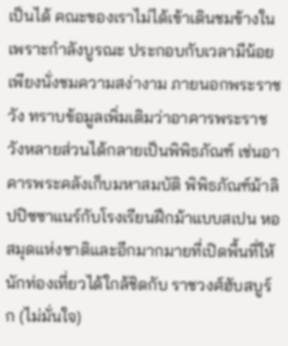เป็นได้ คณะของเราไม่ได้เข้าเดินชมข้างใน เพราะกำลังบูรณะ ประกอบกับเวลามีน้อย เพียงนั่งชมความสง่างาม ภายนอกพระราชวัง ทราบข้อมูลเพิ่มเติมว่าอาคารพระราชวังหลายส่วนได้กลายเป็นพิพิธภัณฑ์ เช่นอาคารพระคลังเก็บมหาสมบัติ พิพิธภัณฑ์ม้าลิปปิซซาแนร์กับโรงเรียนฝึกม้าแบบสเปน หอสมุดแห่งชาติและอีกมากมายที่เปิดพื้นที่ให้นักท่องเที่ยวได้ใกล้ชิดกับ ราชวงศ์ฮับสบูร์ก (ไม่มั่นใจ)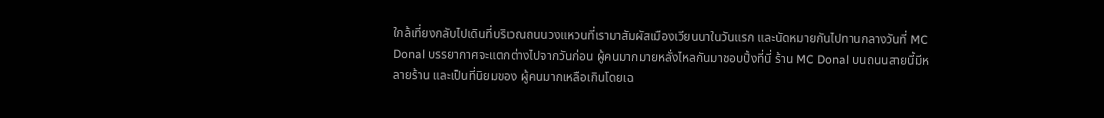ใกล้เที่ยงกลับไปเดินที่บริเวณถนนวงแหวนที่เรามาสัมผัสเมืองเวียนนาในวันแรก และนัดหมายกันไปทานกลางวันที่ MC Donal บรรยากาศจะแตกต่างไปจากวันก่อน ผู้คนมากมายหลั่งไหลกันมาชอบปิ้งที่นี่ ร้าน MC Donal บนถนนสายนี้มีหลายร้าน และเป็นที่นิยมของ ผู้คนมากเหลือเกินโดยเฉ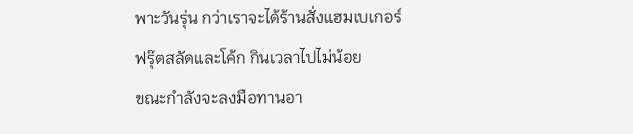พาะวันรุ่น กว่าเราจะได้ร้านสั่งแฮมเบเกอร์ ฟรุ๊ตสลัดและโค้ก กินเวลาไปไม่น้อย
ขณะกำลังจะลงมือทานอา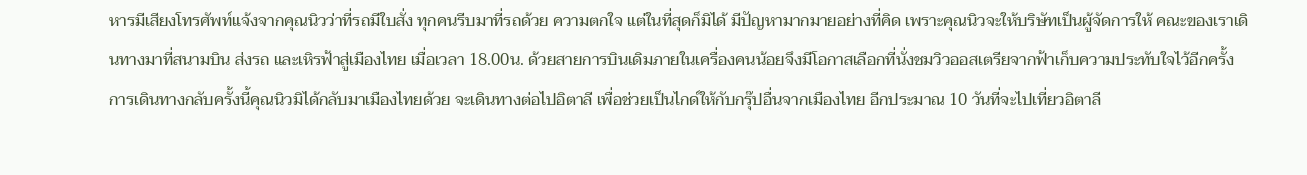หารมีเสียงโทรศัพท์แจ้งจากคุณนิวว่าที่รถมีใบสั่ง ทุกคนรีบมาที่รถด้วย ความตกใจ แต่ในที่สุดก็มิได้ มีปัญหามากมายอย่างที่คิด เพราะคุณนิวจะให้บริษัทเป็นผู้จัดการให้ คณะของเราเดินทางมาที่สนามบิน ส่งรถ และเหิรฟ้าสู่เมืองไทย เมื่อเวลา 18.00น. ด้วยสายการบินเดิมภายในเครื่องคนน้อยจึงมีโอกาสเลือกที่นั่งชมวิวออสเตรียจากฟ้าเก็บความประทับใจไว้อีกครั้ง
การเดินทางกลับครั้งนี้คุณนิวมิได้กลับมาเมืองไทยด้วย จะเดินทางต่อไปอิตาลี เพื่อช่วยเป็นไกด์ให้กับกรุ๊ปอื่นจากเมืองไทย อีกประมาณ 10 วันที่จะไปเที่ยวอิตาลี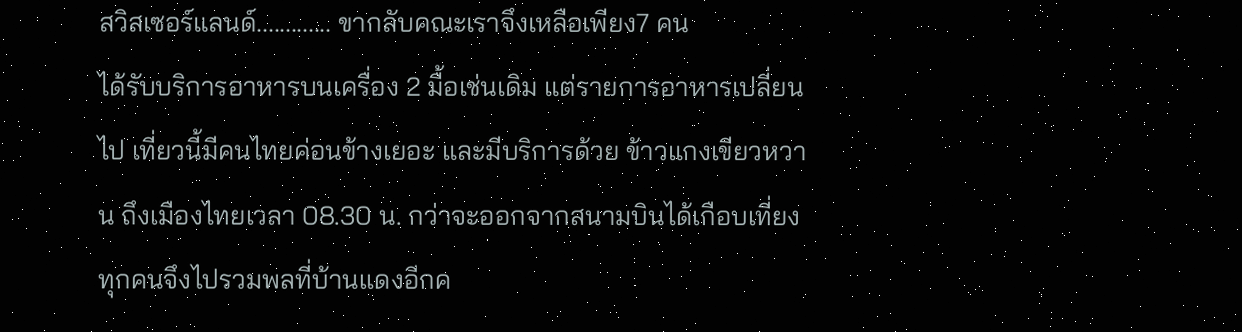สวิสเซอร์แลนด์............. ขากลับคณะเราจึงเหลือเพียง7 คน
ได้รับบริการอาหารบนเครื่อง 2 มื้อเช่นเดิม แต่รายการอาหารเปลี่ยนไป เที่ยวนี้มีคนไทยค่อนข้างเยอะ และมีบริการด้วย ข้าวแกงเขียวหวาน ถึงเมืองไทยเวลา 08.30 น. กว่าจะออกจากสนามบินได้เกือบเที่ยง ทุกคนจึงไปรวมพลที่บ้านแดงอีกค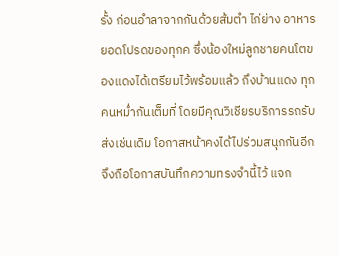รั้ง ก่อนอำลาจากกันด้วยส้มตำ ไก่ย่าง อาหารยอดโปรดของทุกค ซึ่งน้องใหม่ลูกชายคนโตของแดงได้เตรียมไว้พร้อมแล้ว ถึงบ้านแดง ทุกคนหม่ำกันเต็มที่ โดยมีคุณวิเชียรบริการรถรับส่งเช่นเดิม โอกาสหน้าคงได้ไปร่วมสนุกกันอีก จึงถือโอกาสบันทึกความทรงจำนี้ไว้ แจก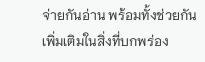จ่ายกันอ่าน พร้อมทั้งช่วยกันเพิ่มเติมในสิ่งที่บกพร่อง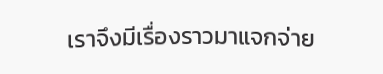เราจึงมีเรื่องราวมาแจกจ่าย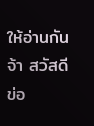ให้อ่านกันจ้า สวัสดี
ข่อ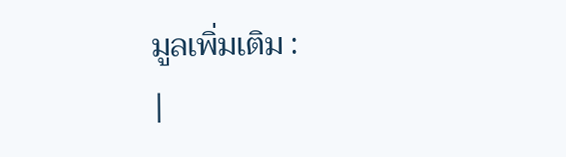มูลเพิ่มเติม :
|